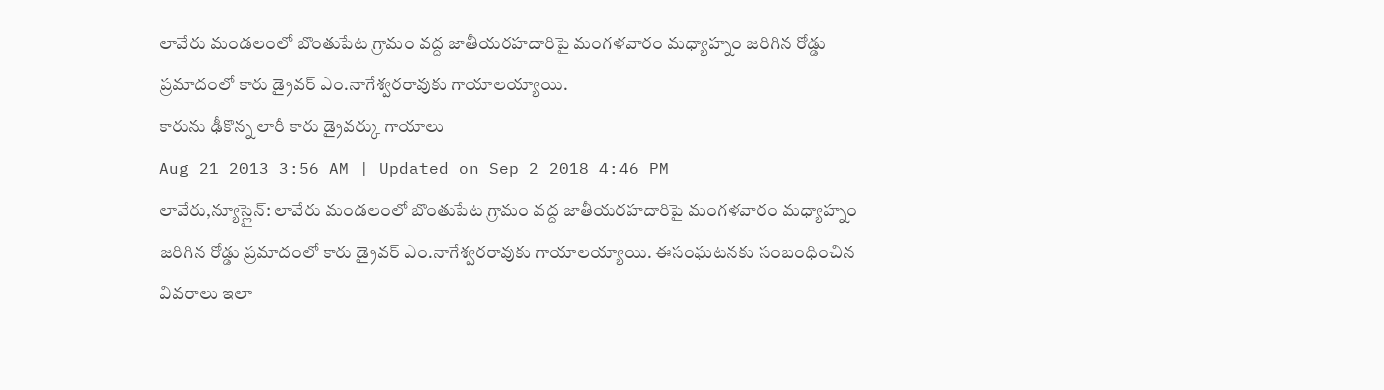లావేరు మండలంలో బొంతుపేట గ్రామం వద్ద జాతీయరహదారిపై మంగళవారం మధ్యాహ్నం జరిగిన రోడ్డు ప్రమాదంలో కారు డ్రైవర్ ఎం.నాగేశ్వరరావుకు గాయాలయ్యాయి.
కారును ఢీకొన్న లారీ కారు డ్రైవర్కు గాయాలు
Aug 21 2013 3:56 AM | Updated on Sep 2 2018 4:46 PM
లావేరు,న్యూస్లైన్: లావేరు మండలంలో బొంతుపేట గ్రామం వద్ద జాతీయరహదారిపై మంగళవారం మధ్యాహ్నం జరిగిన రోడ్డు ప్రమాదంలో కారు డ్రైవర్ ఎం.నాగేశ్వరరావుకు గాయాలయ్యాయి. ఈసంఘటనకు సంబంధించిన వివరాలు ఇలా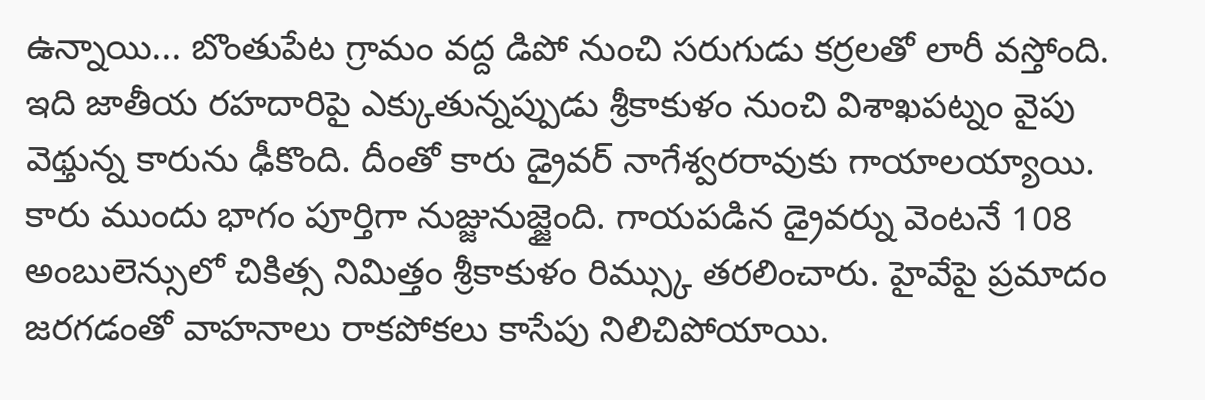ఉన్నాయి... బొంతుపేట గ్రామం వద్ద డిపో నుంచి సరుగుడు కర్రలతో లారీ వస్తోంది. ఇది జాతీయ రహదారిపై ఎక్కుతున్నప్పుడు శ్రీకాకుళం నుంచి విశాఖపట్నం వైపు వెథ్తున్న కారును ఢీకొంది. దీంతో కారు డ్రైవర్ నాగేశ్వరరావుకు గాయాలయ్యాయి.
కారు ముందు భాగం పూర్తిగా నుజ్జునుజ్జైంది. గాయపడిన డ్రైవర్ను వెంటనే 108 అంబులెన్సులో చికిత్స నిమిత్తం శ్రీకాకుళం రిమ్స్కు తరలించారు. హైవేపై ప్రమాదం జరగడంతో వాహనాలు రాకపోకలు కాసేపు నిలిచిపోయాయి.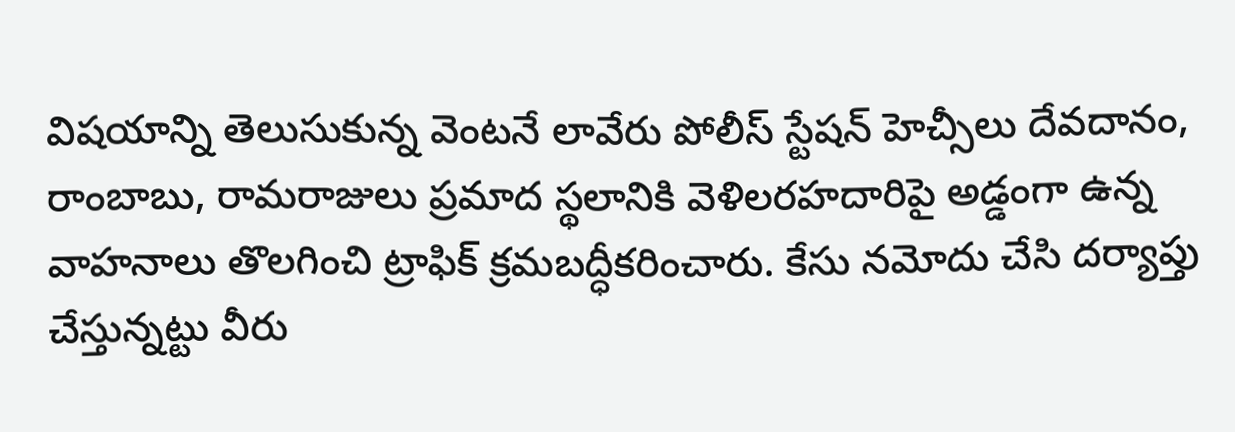విషయాన్ని తెలుసుకున్న వెంటనే లావేరు పోలీస్ స్టేషన్ హెచ్సీలు దేవదానం, రాంబాబు, రామరాజులు ప్రమాద స్థలానికి వెళిలరహదారిపై అడ్డంగా ఉన్న వాహనాలు తొలగించి ట్రాఫిక్ క్రమబద్ధీకరించారు. కేసు నమోదు చేసి దర్యాప్తు చేస్తున్నట్టు వీరు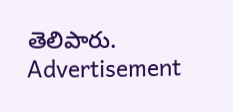తెలిపారు.
Advertisement